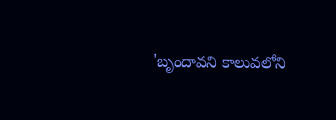'బృందావని కాలువలోని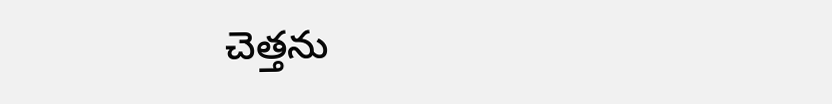చెత్తను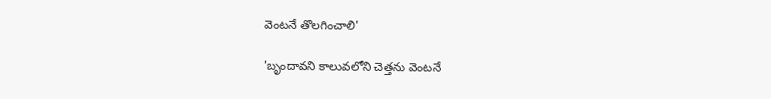వెంటనే తొలగించాలి'

'బృందావని కాలువలోని చెత్తను వెంటనే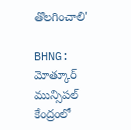తొలగించాలి'

BHNG: మోత్కూర్ మున్సిపల్ కేంద్రంలో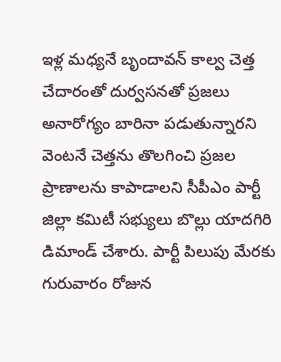ఇళ్ల మధ్యనే బృందావన్ కాల్వ చెత్త చేదారంతో దుర్వసనతో ప్రజలు అనారోగ్యం బారినా పడుతున్నారని వెంటనే చెత్తను తొలగించి ప్రజల ప్రాణాలను కాపాడాలని సీపీఎం పార్టీ జిల్లా కమిటీ సభ్యులు బొల్లు యాదగిరి డిమాండ్ చేశారు. పార్టీ పిలుపు మేరకు గురువారం రోజున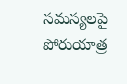సమస్యలపై పోరుయాత్ర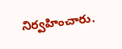నిర్వహించారు.